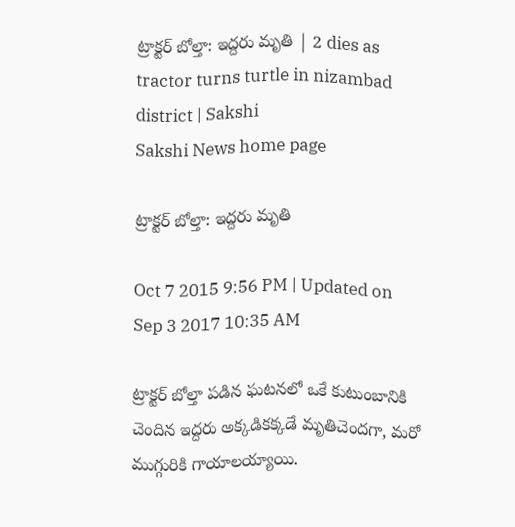ట్రాక్టర్ బోల్తా: ఇద్దరు మృతి | 2 dies as tractor turns turtle in nizambad district | Sakshi
Sakshi News home page

ట్రాక్టర్ బోల్తా: ఇద్దరు మృతి

Oct 7 2015 9:56 PM | Updated on Sep 3 2017 10:35 AM

ట్రాక్టర్ బోల్తా పడిన ఘటనలో ఒకే కుటుంబానికి చెందిన ఇద్దరు అక్కడికక్కడే మృతిచెందగా, మరో ముగ్గురికి గాయాలయ్యాయి.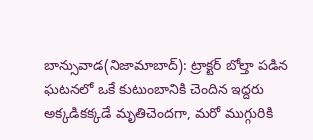బాన్సువాడ(నిజామాబాద్): ట్రాక్టర్ బోల్తా పడిన ఘటనలో ఒకే కుటుంబానికి చెందిన ఇద్దరు అక్కడికక్కడే మృతిచెందగా, మరో ముగ్గురికి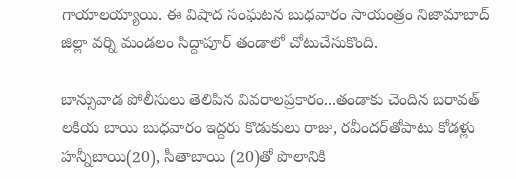గాయాలయ్యాయి. ఈ విషాద సంఘటన బుధవారం సాయంత్రం నిజామాబాద్ జిల్లా వర్ని మండలం సిద్దాపూర్ తండాలో చోటుచేసుకొంది.

బాన్సువాడ పోలీసులు తెలిపిన వివరాలప్రకారం...తండాకు చెందిన బరావత్ లకియ బాయి బుధవారం ఇద్దరు కొడుకులు రాజు, రవీందర్‌తోపాటు కోడళ్లు హన్నీబాయి(20), సీతాబాయి (20)తో పొలానికి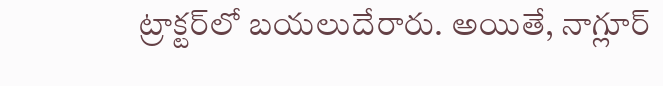ట్రాక్టర్‌లో బయలుదేరారు. అయితే, నాగ్లూర్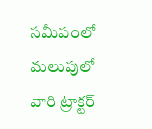సమీపంలో మలుపులో వారి ట్రాక్టర్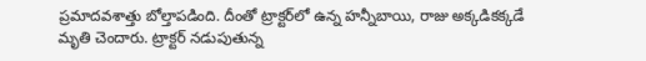ప్రమాదవశాత్తు బోల్తాపడింది. దీంతో ట్రాక్టర్‌లో ఉన్న హన్నీబాయి, రాజు అక్కడికక్కడే మృతి చెందారు. ట్రాక్టర్ నడుపుతున్న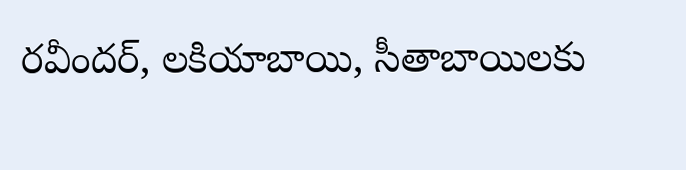రవీందర్, లకియాబాయి, సీతాబాయిలకు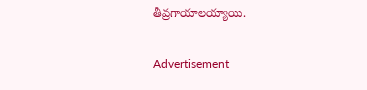తీవ్రగాయాలయ్యాయి.


Advertisement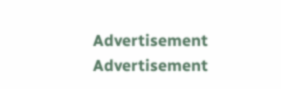Advertisement
Advertisement